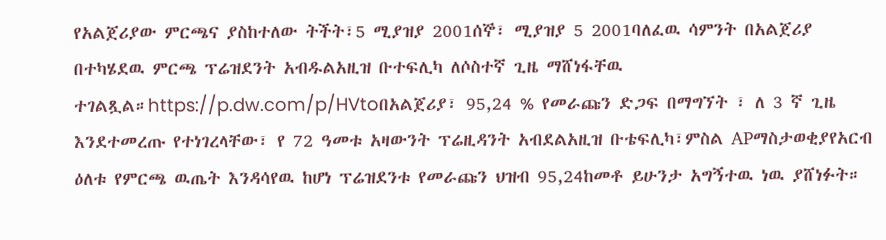የአልጀሪያው ምርጫና ያስከተለው ትችት፣5 ሚያዝያ 2001ሰኞ፣ ሚያዝያ 5 2001ባለፈዉ ሳምንት በአልጀሪያ በተካሄደዉ ምርጫ ፕሬዝደንት አብዱልአዚዝ ቡተፍሊካ ለሶስተኛ ጊዜ ማሸነፋቸዉ ተገልጿል።https://p.dw.com/p/HVtoበአልጀሪያ፣ 95,24 % የመራጩን ድጋፍ በማግኘት ፣ ለ 3 ኛ ጊዜ እንደተመረጡ የተነገረላቸው፣ የ 72 ዓመቱ አዛውንት ፕሬዚዳንት አብደልአዚዝ ቡቴፍሊካ፣ምስል APማስታወቂያየአርብ ዕለቱ የምርጫ ዉጤት እንዳሳየዉ ከሆነ ፕሬዝደንቱ የመራጩን ህዝብ 95,24ከመቶ ይሁንታ አግኝተዉ ነዉ ያሸነፉት።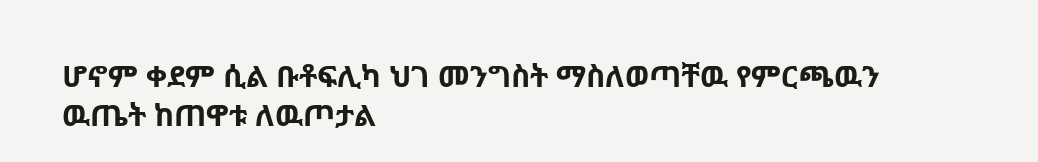ሆኖም ቀደም ሲል ቡቶፍሊካ ህገ መንግስት ማስለወጣቸዉ የምርጫዉን ዉጤት ከጠዋቱ ለዉጦታል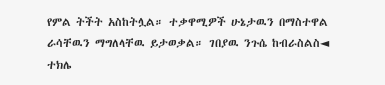የምል ትችት አስከትሏል። ተቃዋሚዎች ሁኔታዉን በማስተዋል ራሳቸዉን ማግለላቸዉ ይታወቃል። ገበያዉ ንጉሴ ከብራስልስ◄ ተክሌ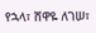የኋላ፣ ሸዋዬ ለገሠ፣